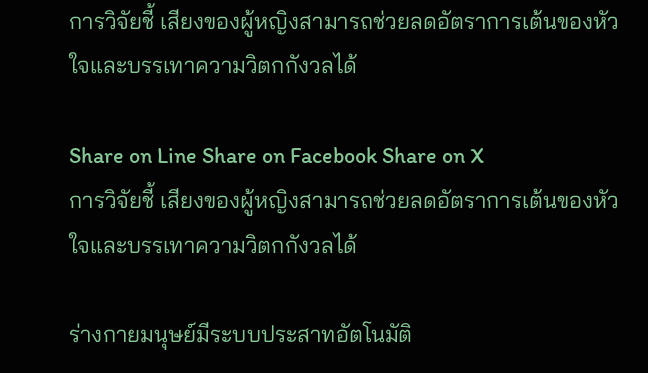การวิจัยชี้ เสียงของผู้หญิงสามารถช่วยลดอัตราการเต้นของหัวใจและบรรเทาความวิตกกังวลได้

Share on Line Share on Facebook Share on X
การวิจัยชี้ เสียงของผู้หญิงสามารถช่วยลดอัตราการเต้นของหัวใจและบรรเทาความวิตกกังวลได้

ร่างกายมนุษย์มีระบบประสาทอัตโนมัติ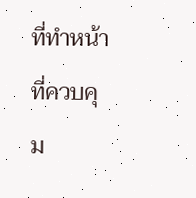ที่ทำหน้าที่ควบคุม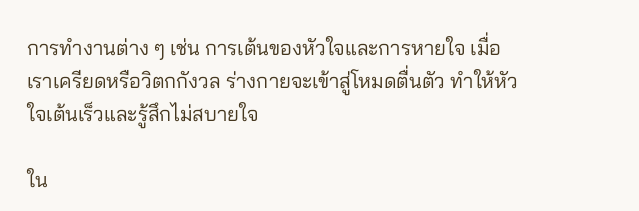การทำงานต่าง ๆ เช่น การเต้นของหัวใจและการหายใจ เมื่อเราเครียดหรือวิตกกังวล ร่างกายจะเข้าสู่โหมดตื่นตัว ทำให้หัวใจเต้นเร็วและรู้สึกไม่สบายใจ

ใน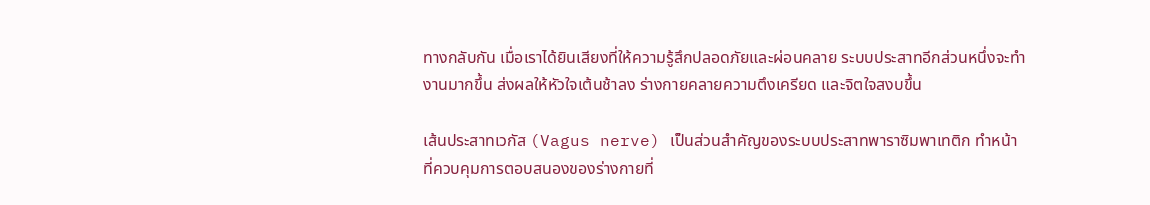ทางกลับกัน เมื่อเราได้ยินเสียงที่ให้ความรู้สึกปลอดภัยและผ่อนคลาย ระบบประสาทอีกส่วนหนึ่งจะทำงานมากขึ้น ส่งผลให้หัวใจเต้นช้าลง ร่างกายคลายความตึงเครียด และจิตใจสงบขึ้น

เส้นประสาทเวกัส (Vagus nerve) เป็นส่วนสำคัญของระบบประสาทพาราซิมพาเทติก ทำหน้าที่ควบคุมการตอบสนองของร่างกายที่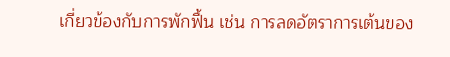เกี่ยวข้องกับการพักฟื้น เช่น การลดอัตราการเต้นของ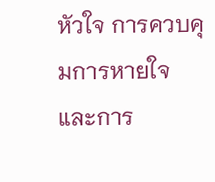หัวใจ การควบคุมการหายใจ และการ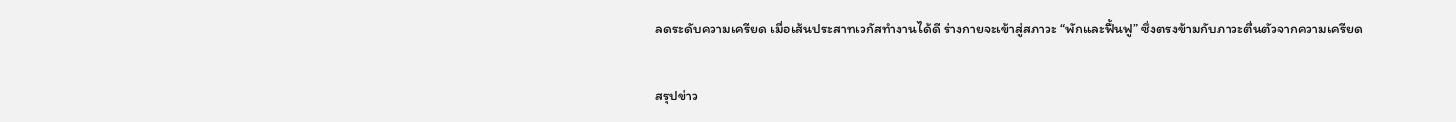ลดระดับความเครียด เมื่อเส้นประสาทเวกัสทำงานได้ดี ร่างกายจะเข้าสู่สภาวะ “พักและฟื้นฟู” ซึ่งตรงข้ามกับภาวะตื่นตัวจากความเครียด

สรุปข่าว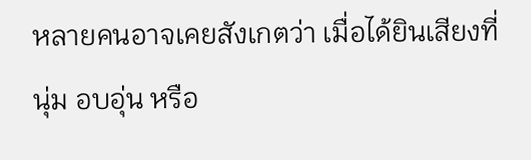หลายคนอาจเคยสังเกตว่า เมื่อได้ยินเสียงที่นุ่ม อบอุ่น หรือ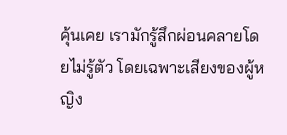คุ้นเคย เรามักรู้สึกผ่อนคลายโดยไม่รู้ตัว โดยเฉพาะเสียงของผู้หญิง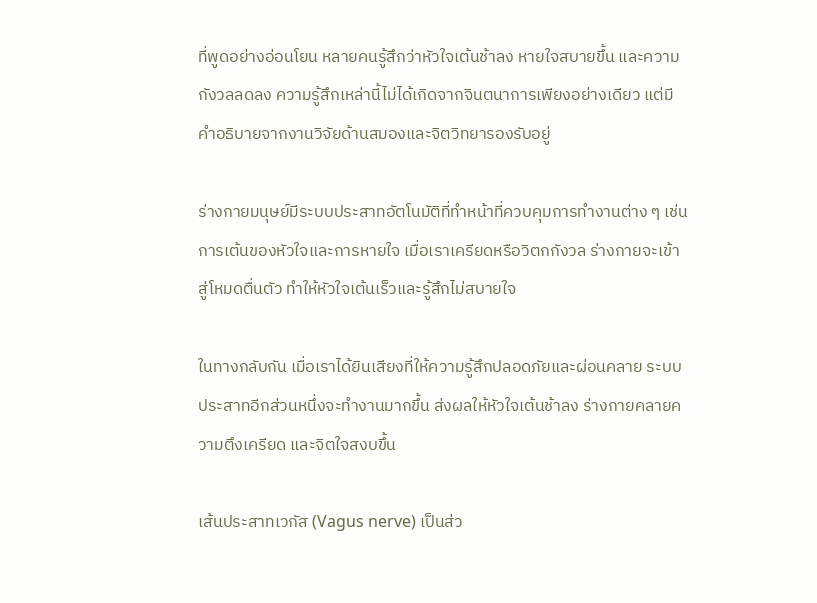ที่พูดอย่างอ่อนโยน หลายคนรู้สึกว่าหัวใจเต้นช้าลง หายใจสบายขึ้น และความกังวลลดลง ความรู้สึกเหล่านี้ไม่ได้เกิดจากจินตนาการเพียงอย่างเดียว แต่มีคำอธิบายจากงานวิจัยด้านสมองและจิตวิทยารองรับอยู่

ร่างกายมนุษย์มีระบบประสาทอัตโนมัติที่ทำหน้าที่ควบคุมการทำงานต่าง ๆ เช่น การเต้นของหัวใจและการหายใจ เมื่อเราเครียดหรือวิตกกังวล ร่างกายจะเข้าสู่โหมดตื่นตัว ทำให้หัวใจเต้นเร็วและรู้สึกไม่สบายใจ

ในทางกลับกัน เมื่อเราได้ยินเสียงที่ให้ความรู้สึกปลอดภัยและผ่อนคลาย ระบบประสาทอีกส่วนหนึ่งจะทำงานมากขึ้น ส่งผลให้หัวใจเต้นช้าลง ร่างกายคลายความตึงเครียด และจิตใจสงบขึ้น

เส้นประสาทเวกัส (Vagus nerve) เป็นส่ว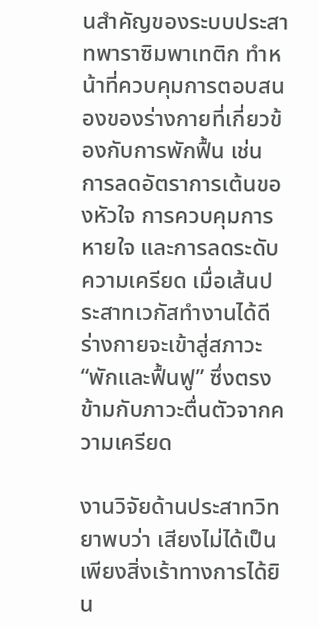นสำคัญของระบบประสาทพาราซิมพาเทติก ทำหน้าที่ควบคุมการตอบสนองของร่างกายที่เกี่ยวข้องกับการพักฟื้น เช่น การลดอัตราการเต้นของหัวใจ การควบคุมการหายใจ และการลดระดับความเครียด เมื่อเส้นประสาทเวกัสทำงานได้ดี ร่างกายจะเข้าสู่สภาวะ “พักและฟื้นฟู” ซึ่งตรงข้ามกับภาวะตื่นตัวจากความเครียด

งานวิจัยด้านประสาทวิทยาพบว่า เสียงไม่ได้เป็นเพียงสิ่งเร้าทางการได้ยิน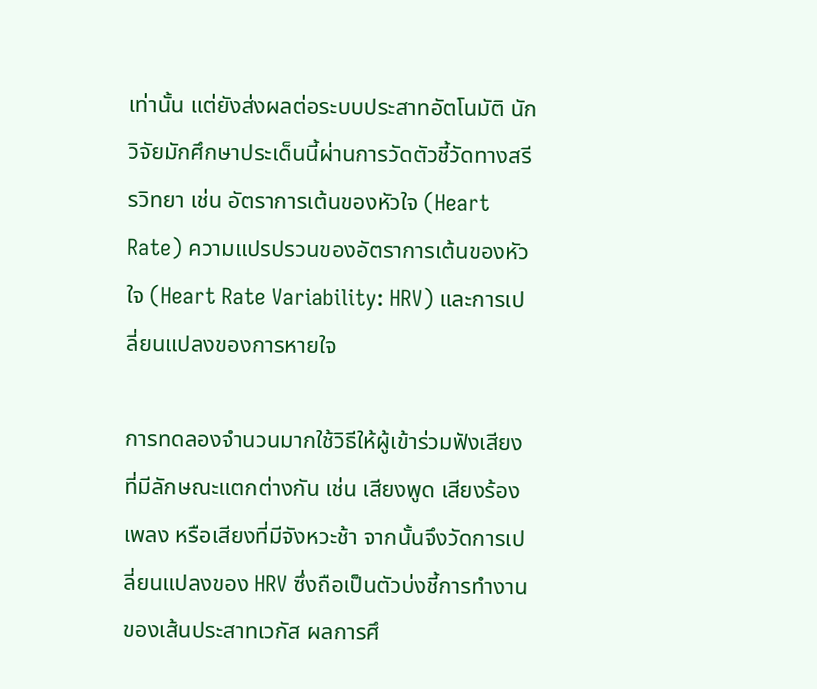เท่านั้น แต่ยังส่งผลต่อระบบประสาทอัตโนมัติ นักวิจัยมักศึกษาประเด็นนี้ผ่านการวัดตัวชี้วัดทางสรีรวิทยา เช่น อัตราการเต้นของหัวใจ (Heart Rate) ความแปรปรวนของอัตราการเต้นของหัวใจ (Heart Rate Variability: HRV) และการเปลี่ยนแปลงของการหายใจ

การทดลองจำนวนมากใช้วิธีให้ผู้เข้าร่วมฟังเสียงที่มีลักษณะแตกต่างกัน เช่น เสียงพูด เสียงร้องเพลง หรือเสียงที่มีจังหวะช้า จากนั้นจึงวัดการเปลี่ยนแปลงของ HRV ซึ่งถือเป็นตัวบ่งชี้การทำงานของเส้นประสาทเวกัส ผลการศึ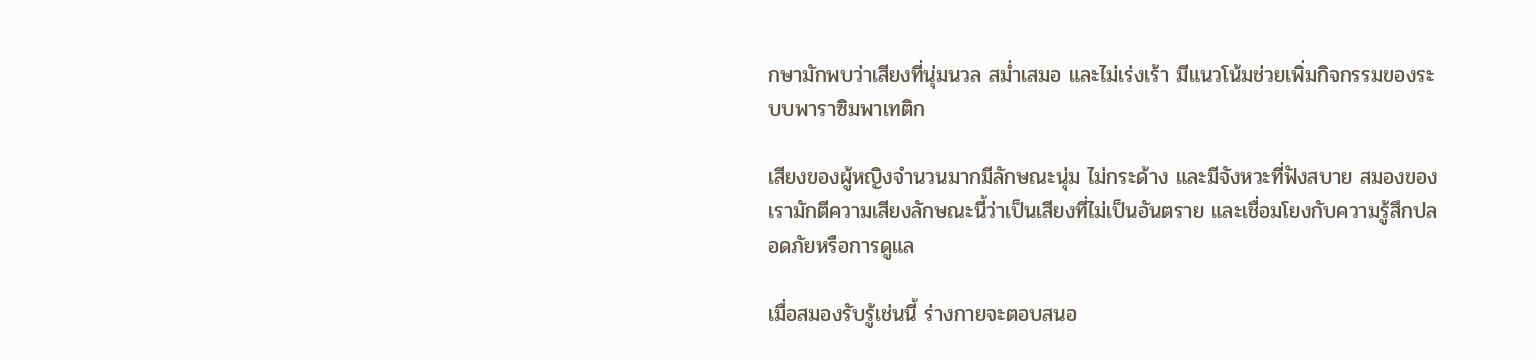กษามักพบว่าเสียงที่นุ่มนวล สม่ำเสมอ และไม่เร่งเร้า มีแนวโน้มช่วยเพิ่มกิจกรรมของระบบพาราซิมพาเทติก

เสียงของผู้หญิงจำนวนมากมีลักษณะนุ่ม ไม่กระด้าง และมีจังหวะที่ฟังสบาย สมองของเรามักตีความเสียงลักษณะนี้ว่าเป็นเสียงที่ไม่เป็นอันตราย และเชื่อมโยงกับความรู้สึกปลอดภัยหรือการดูแล

เมื่อสมองรับรู้เช่นนี้ ร่างกายจะตอบสนอ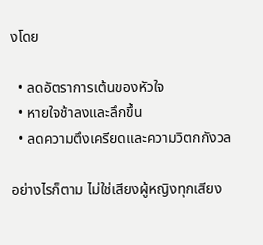งโดย

  • ลดอัตราการเต้นของหัวใจ
  • หายใจช้าลงและลึกขึ้น
  • ลดความตึงเครียดและความวิตกกังวล

อย่างไรก็ตาม ไม่ใช่เสียงผู้หญิงทุกเสียง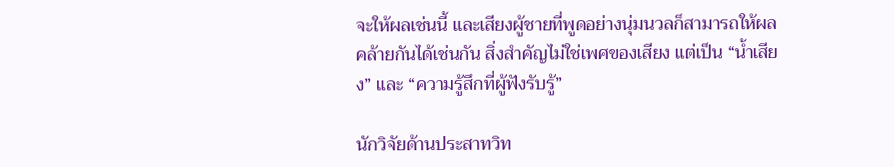จะให้ผลเช่นนี้ และเสียงผู้ชายที่พูดอย่างนุ่มนวลก็สามารถให้ผลคล้ายกันได้เช่นกัน สิ่งสำคัญไม่ใช่เพศของเสียง แต่เป็น “น้ำเสียง” และ “ความรู้สึกที่ผู้ฟังรับรู้”

นักวิจัยด้านประสาทวิท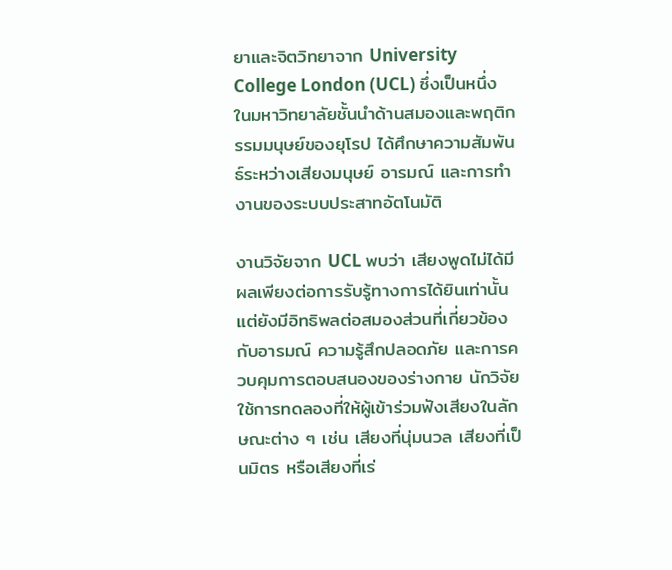ยาและจิตวิทยาจาก University College London (UCL) ซึ่งเป็นหนึ่งในมหาวิทยาลัยชั้นนำด้านสมองและพฤติกรรมมนุษย์ของยุโรป ได้ศึกษาความสัมพันธ์ระหว่างเสียงมนุษย์ อารมณ์ และการทำงานของระบบประสาทอัตโนมัติ

งานวิจัยจาก UCL พบว่า เสียงพูดไม่ได้มีผลเพียงต่อการรับรู้ทางการได้ยินเท่านั้น แต่ยังมีอิทธิพลต่อสมองส่วนที่เกี่ยวข้องกับอารมณ์ ความรู้สึกปลอดภัย และการควบคุมการตอบสนองของร่างกาย นักวิจัยใช้การทดลองที่ให้ผู้เข้าร่วมฟังเสียงในลักษณะต่าง ๆ เช่น เสียงที่นุ่มนวล เสียงที่เป็นมิตร หรือเสียงที่เร่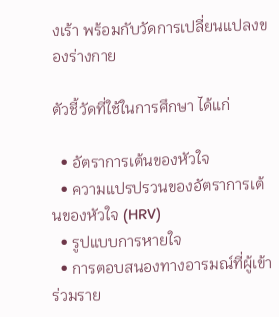งเร้า พร้อมกับวัดการเปลี่ยนแปลงของร่างกาย

ตัวชี้วัดที่ใช้ในการศึกษา ได้แก่

  • อัตราการเต้นของหัวใจ
  • ความแปรปรวนของอัตราการเต้นของหัวใจ (HRV)
  • รูปแบบการหายใจ
  • การตอบสนองทางอารมณ์ที่ผู้เข้าร่วมราย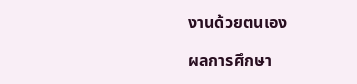งานด้วยตนเอง

ผลการศึกษา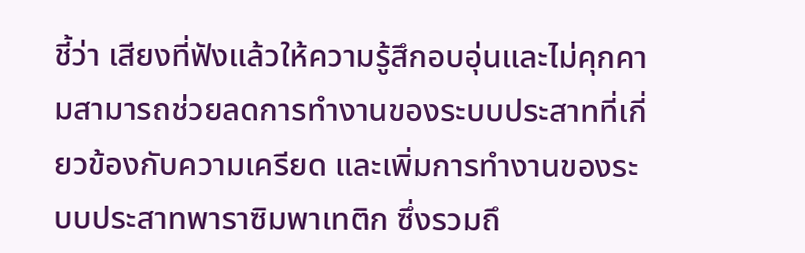ชี้ว่า เสียงที่ฟังแล้วให้ความรู้สึกอบอุ่นและไม่คุกคามสามารถช่วยลดการทำงานของระบบประสาทที่เกี่ยวข้องกับความเครียด และเพิ่มการทำงานของระบบประสาทพาราซิมพาเทติก ซึ่งรวมถึ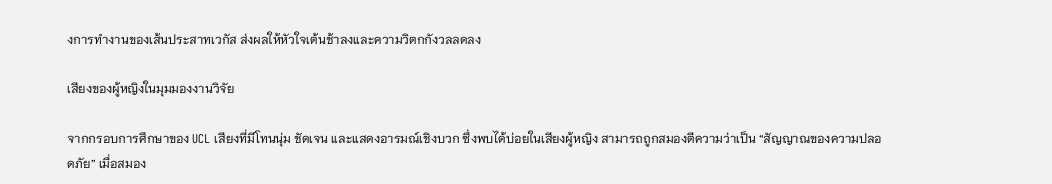งการทำงานของเส้นประสาทเวกัส ส่งผลให้หัวใจเต้นช้าลงและความวิตกกังวลลดลง

เสียงของผู้หญิงในมุมมองงานวิจัย

จากกรอบการศึกษาของ UCL เสียงที่มีโทนนุ่ม ชัดเจน และแสดงอารมณ์เชิงบวก ซึ่งพบได้บ่อยในเสียงผู้หญิง สามารถถูกสมองตีความว่าเป็น “สัญญาณของความปลอดภัย” เมื่อสมอง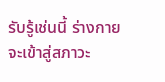รับรู้เช่นนี้ ร่างกายจะเข้าสู่สภาวะ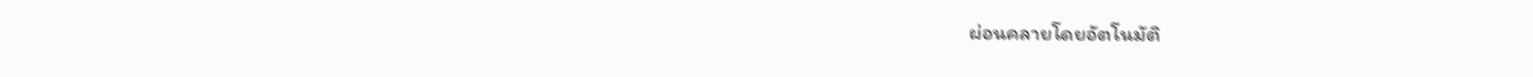ผ่อนคลายโดยอัตโนมัติ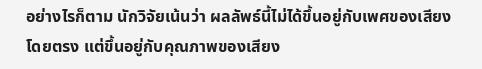อย่างไรก็ตาม นักวิจัยเน้นว่า ผลลัพธ์นี้ไม่ได้ขึ้นอยู่กับเพศของเสียงโดยตรง แต่ขึ้นอยู่กับคุณภาพของเสียง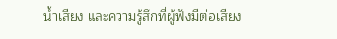น้ำเสียง และความรู้สึกที่ผู้ฟังมีต่อเสียง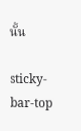นั้น

sticky-bar-top